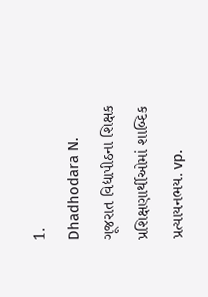1.
Dhadhodara N. ગૂજરાત વિદ્યાપીઠના શિક્ષક પ્રશિક્ષણાર્થીઓમાં શાબ્દિક પ્રત્યાયનભય. vp.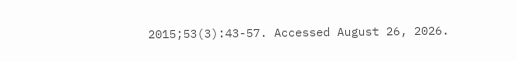2015;53(3):43-57. Accessed August 26, 2026.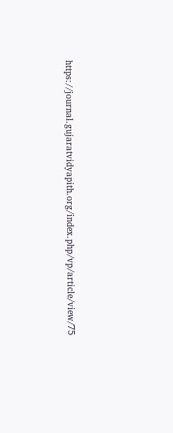https://journal.gujaratvidyapith.org/index.php/vp/article/view/75